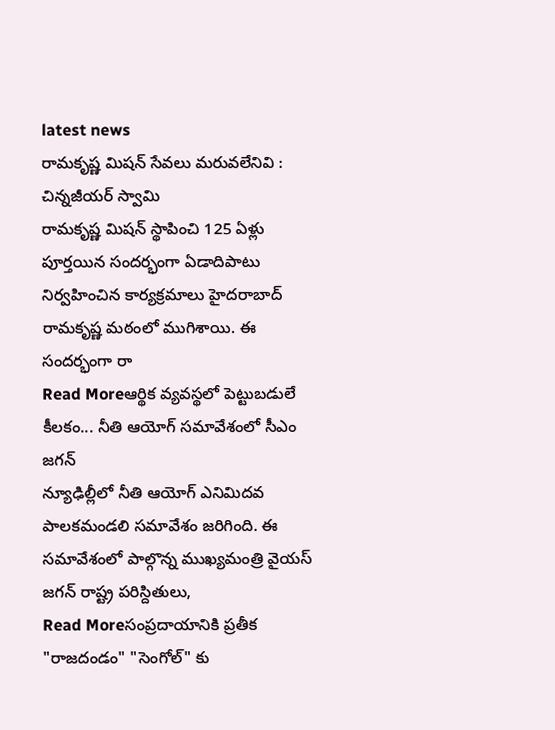latest news
రామకృష్ణ మిషన్ సేవలు మరువలేనివి : చిన్నజీయర్ స్వామి
రామకృష్ణ మిషన్ స్థాపించి 125 ఏళ్లు పూర్తయిన సందర్భంగా ఏడాదిపాటు నిర్వహించిన కార్యక్రమాలు హైదరాబాద్ రామకృష్ణ మఠంలో ముగిశాయి. ఈ సందర్భంగా రా
Read Moreఆర్థిక వ్యవస్థలో పెట్టుబడులే కీలకం... నీతి ఆయోగ్ సమావేశంలో సీఎం జగన్
న్యూఢిల్లీలో నీతి ఆయోగ్ ఎనిమిదవ పాలకమండలి సమావేశం జరిగింది. ఈ సమావేశంలో పాల్గొన్న ముఖ్యమంత్రి వైయస్ జగన్ రాష్ట్ర పరిస్దితులు,
Read Moreసంప్రదాయానికి ప్రతీక "రాజదండం" "సెంగోల్" కు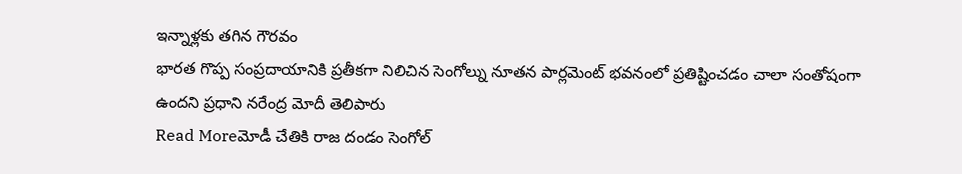ఇన్నాళ్లకు తగిన గౌరవం
భారత గొప్ప సంప్రదాయానికి ప్రతీకగా నిలిచిన సెంగోల్ను నూతన పార్లమెంట్ భవనంలో ప్రతిష్టించడం చాలా సంతోషంగా ఉందని ప్రధాని నరేంద్ర మోదీ తెలిపారు
Read Moreమోడీ చేతికి రాజ దండం సెంగోల్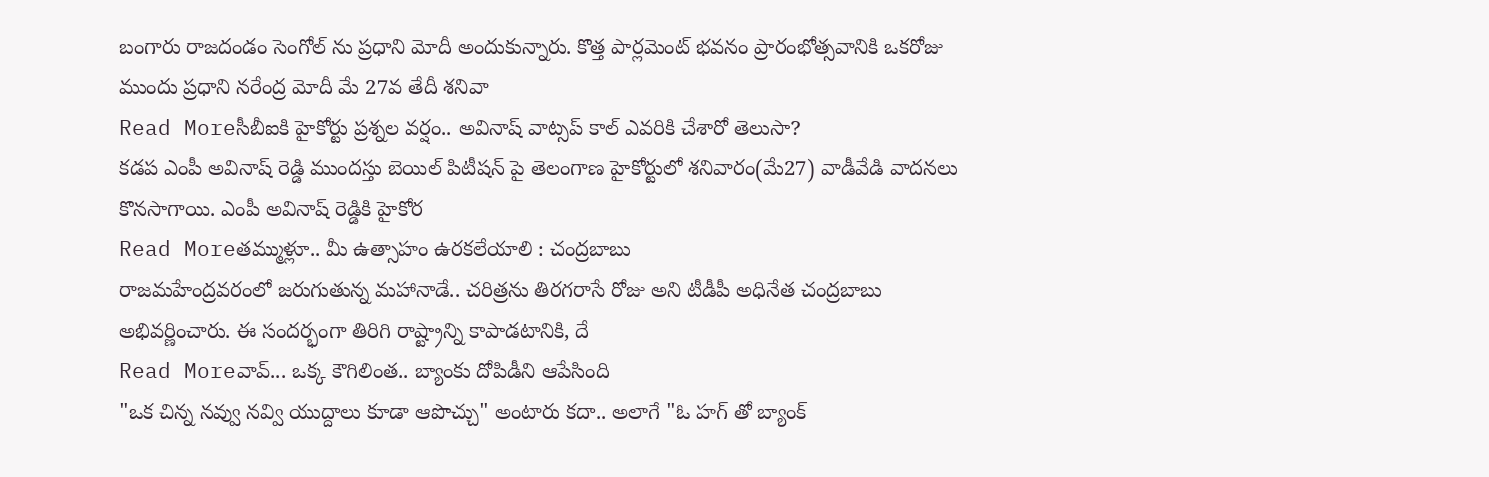బంగారు రాజదండం సెంగోల్ ను ప్రధాని మోదీ అందుకున్నారు. కొత్త పార్లమెంట్ భవనం ప్రారంభోత్సవానికి ఒకరోజు ముందు ప్రధాని నరేంద్ర మోదీ మే 27వ తేదీ శనివా
Read Moreసీబీఐకి హైకోర్టు ప్రశ్నల వర్షం.. అవినాష్ వాట్సప్ కాల్ ఎవరికి చేశారో తెలుసా?
కడప ఎంపీ అవినాష్ రెడ్డి ముందస్తు బెయిల్ పిటీషన్ పై తెలంగాణ హైకోర్టులో శనివారం(మే27) వాడీవేడి వాదనలు కొనసాగాయి. ఎంపీ అవినాష్ రెడ్డికి హైకోర
Read Moreతమ్ముళ్లూ.. మీ ఉత్సాహం ఉరకలేయాలి : చంద్రబాబు
రాజమహేంద్రవరంలో జరుగుతున్న మహానాడే.. చరిత్రను తిరగరాసే రోజు అని టీడీపీ అధినేత చంద్రబాబు అభివర్ణించారు. ఈ సందర్భంగా తిరిగి రాష్ట్రాన్ని కాపాడటానికి, దే
Read Moreవావ్... ఒక్క కౌగిలింత.. బ్యాంకు దోపిడీని ఆపేసింది
"ఒక చిన్న నవ్వు నవ్వి యుద్దాలు కూడా ఆపొచ్చు" అంటారు కదా.. అలాగే "ఓ హగ్ తో బ్యాంక్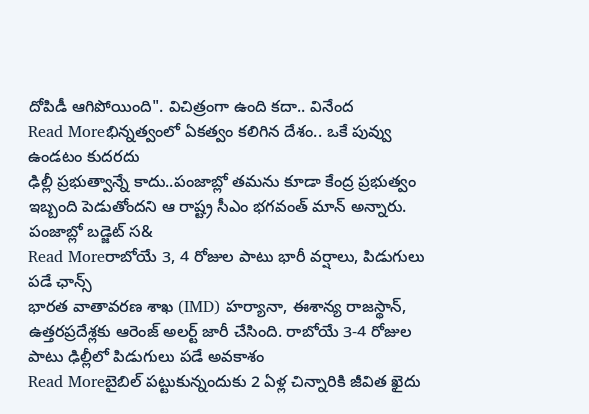దోపిడీ ఆగిపోయింది". విచిత్రంగా ఉంది కదా.. వినేంద
Read Moreభిన్నత్వంలో ఏకత్వం కలిగిన దేశం.. ఒకే పువ్వు ఉండటం కుదరదు
ఢిల్లీ ప్రభుత్వాన్నే కాదు..పంజాబ్లో తమను కూడా కేంద్ర ప్రభుత్వం ఇబ్బంది పెడుతోందని ఆ రాష్ట్ర సీఎం భగవంత్ మాన్ అన్నారు. పంజాబ్లో బడ్జెట్ స&
Read Moreరాబోయే 3, 4 రోజుల పాటు భారీ వర్షాలు, పిడుగులు పడే ఛాన్స్
భారత వాతావరణ శాఖ (IMD) హర్యానా, ఈశాన్య రాజస్థాన్, ఉత్తరప్రదేశ్లకు ఆరెంజ్ అలర్ట్ జారీ చేసింది. రాబోయే 3-4 రోజుల పాటు ఢిల్లీలో పిడుగులు పడే అవకాశం
Read Moreబైబిల్ పట్టుకున్నందుకు 2 ఏళ్ల చిన్నారికి జీవిత ఖైదు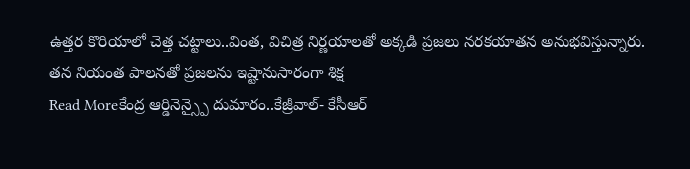ఉత్తర కొరియాలో చెత్త చట్టాలు..వింత, విచిత్ర నిర్ణయాలతో అక్కడి ప్రజలు నరకయాతన అనుభవిస్తున్నారు. తన నియంత పాలనతో ప్రజలను ఇష్టానుసారంగా శిక్ష
Read Moreకేంద్ర ఆర్డినెన్స్పై దుమారం..కేజ్రీవాల్- కేసీఆర్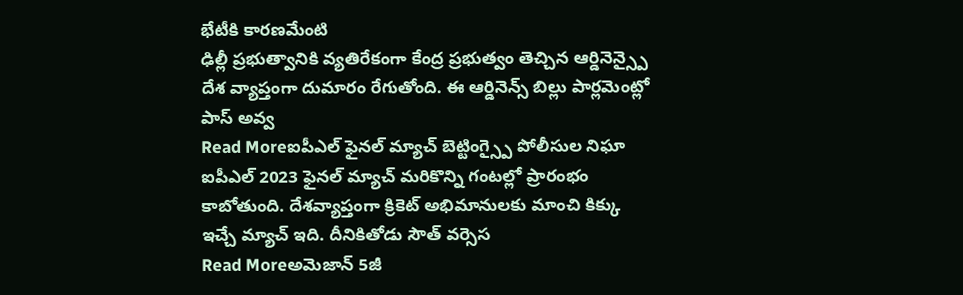భేటీకి కారణమేంటి
ఢిల్లీ ప్రభుత్వానికి వ్యతిరేకంగా కేంద్ర ప్రభుత్వం తెచ్చిన ఆర్డినెన్స్పై దేశ వ్యాప్తంగా దుమారం రేగుతోంది. ఈ ఆర్డినెన్స్ బిల్లు పార్లమెంట్లో పాస్ అవ్వ
Read Moreఐపీఎల్ ఫైనల్ మ్యాచ్ బెట్టింగ్స్పై పోలీసుల నిఘా
ఐపీఎల్ 2023 ఫైనల్ మ్యాచ్ మరికొన్ని గంటల్లో ప్రారంభం కాబోతుంది. దేశవ్యాప్తంగా క్రికెట్ అభిమానులకు మాంచి కిక్కు ఇచ్చే మ్యాచ్ ఇది. దీనికితోడు సౌత్ వర్సెస
Read Moreఅమెజాన్ 5జీ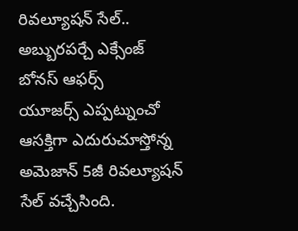రివల్యూషన్ సేల్.. అబ్బురపర్చే ఎక్సేంజ్ బోనస్ ఆఫర్స్
యూజర్స్ ఎప్పట్నుంచో ఆసక్తిగా ఎదురుచూస్తోన్న అమెజాన్ 5జీ రివల్యూషన్ సేల్ వచ్చేసింది.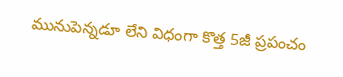మునుపెన్నడూ లేని విధంగా కొత్త 5జీ ప్రపంచం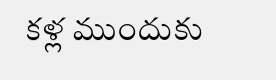కళ్ల ముందుకు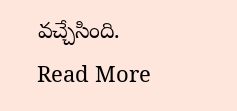వచ్చేసింది.
Read More